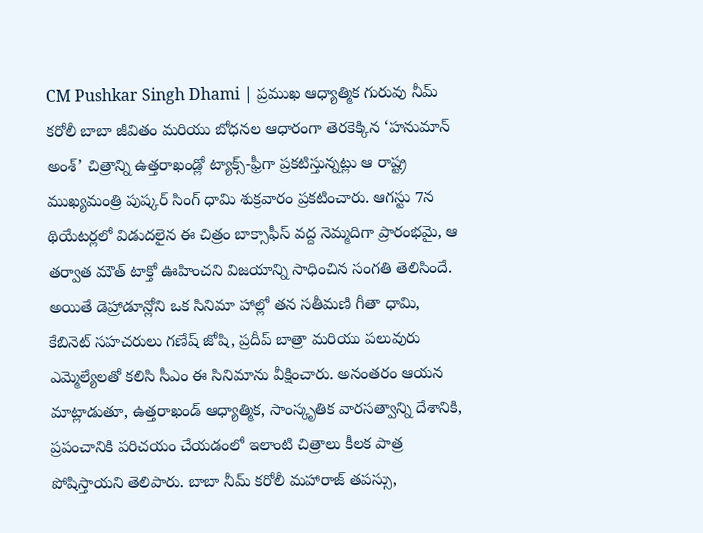CM Pushkar Singh Dhami | ప్రముఖ ఆధ్యాత్మిక గురువు నీమ్ కరోలీ బాబా జీవితం మరియు బోధనల ఆధారంగా తెరకెక్కిన ‘హనుమాన్ అంశ్’ చిత్రాన్ని ఉత్తరాఖండ్లో ట్యాక్స్-ఫ్రీగా ప్రకటిస్తున్నట్లు ఆ రాష్ట్ర ముఖ్యమంత్రి పుష్కర్ సింగ్ ధామి శుక్రవారం ప్రకటించారు. ఆగస్టు 7న థియేటర్లలో విడుదలైన ఈ చిత్రం బాక్సాఫీస్ వద్ద నెమ్మదిగా ప్రారంభమై, ఆ తర్వాత మౌత్ టాక్తో ఊహించని విజయాన్ని సాధించిన సంగతి తెలిసిందే.
అయితే డెహ్రాడూన్లోని ఒక సినిమా హాల్లో తన సతీమణి గీతా ధామి, కేబినెట్ సహచరులు గణేష్ జోషి, ప్రదీప్ బాత్రా మరియు పలువురు ఎమ్మెల్యేలతో కలిసి సీఎం ఈ సినిమాను వీక్షించారు. అనంతరం ఆయన మాట్లాడుతూ, ఉత్తరాఖండ్ ఆధ్యాత్మిక, సాంస్కృతిక వారసత్వాన్ని దేశానికి, ప్రపంచానికి పరిచయం చేయడంలో ఇలాంటి చిత్రాలు కీలక పాత్ర పోషిస్తాయని తెలిపారు. బాబా నీమ్ కరోలీ మహారాజ్ తపస్సు,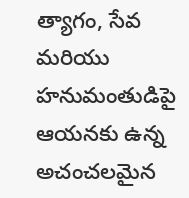త్యాగం, సేవ మరియు హనుమంతుడిపై ఆయనకు ఉన్న అచంచలమైన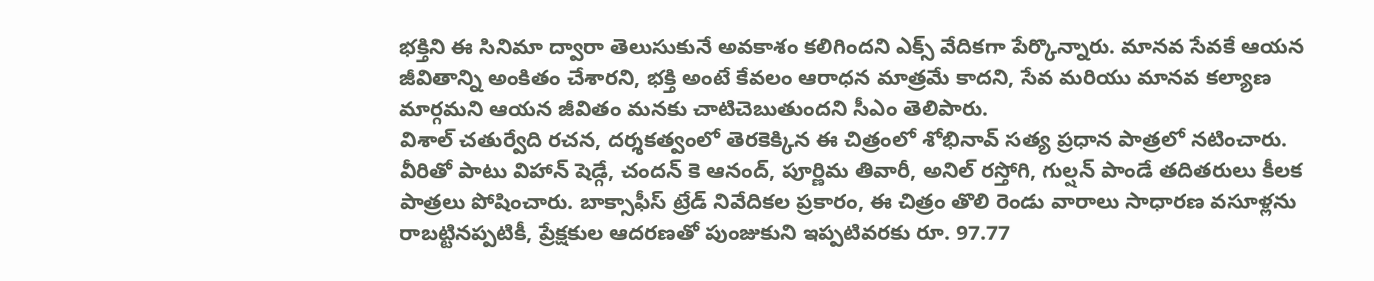భక్తిని ఈ సినిమా ద్వారా తెలుసుకునే అవకాశం కలిగిందని ఎక్స్ వేదికగా పేర్కొన్నారు. మానవ సేవకే ఆయన జీవితాన్ని అంకితం చేశారని, భక్తి అంటే కేవలం ఆరాధన మాత్రమే కాదని, సేవ మరియు మానవ కల్యాణ మార్గమని ఆయన జీవితం మనకు చాటిచెబుతుందని సీఎం తెలిపారు.
విశాల్ చతుర్వేది రచన, దర్శకత్వంలో తెరకెక్కిన ఈ చిత్రంలో శోభినావ్ సత్య ప్రధాన పాత్రలో నటించారు. వీరితో పాటు విహాన్ షెడ్గే, చందన్ కె ఆనంద్, పూర్ణిమ తివారీ, అనిల్ రస్తోగి, గుల్షన్ పాండే తదితరులు కీలక పాత్రలు పోషించారు. బాక్సాఫీస్ ట్రేడ్ నివేదికల ప్రకారం, ఈ చిత్రం తొలి రెండు వారాలు సాధారణ వసూళ్లను రాబట్టినప్పటికీ, ప్రేక్షకుల ఆదరణతో పుంజుకుని ఇప్పటివరకు రూ. 97.77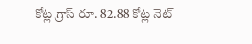కోట్ల గ్రాస్ రూ. 82.88 కోట్ల నెట్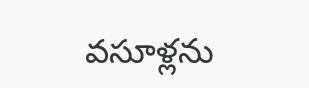వసూళ్లను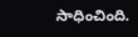సాధించింది.